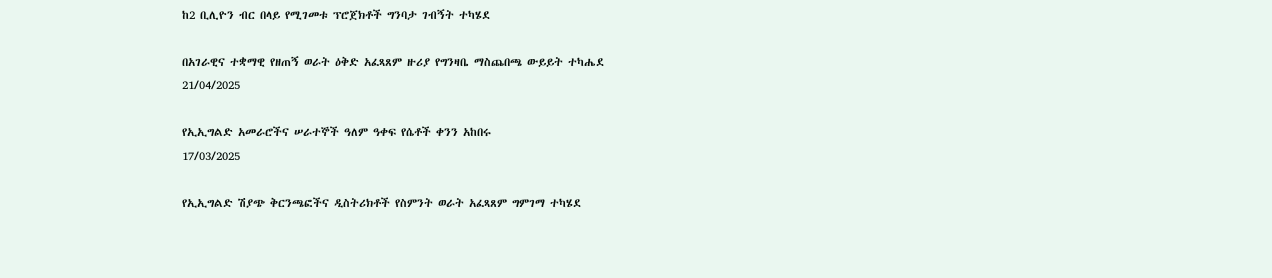ከ2 ቢሊዮን ብር በላይ የሚገመቱ ፕሮጀክቶች ግንባታ ገብኝት ተካሄደ

በአገራዊና ተቋማዊ የዘጠኝ ወራት ዕቅድ አፈጻጸም ዙሪያ የግንዛቤ ማስጨበጫ ውይይት ተካሔደ
21/04/2025

የኢኢግልድ አመራሮችና ሠራተኞች ዓለም ዓቀፍ የሴቶች ቀንን አከበሩ
17/03/2025

የኢኢግልድ ሽያጭ ቅርንጫፎችና ዲስትሪክቶች የስምንት ወራት አፈጻጸም ግምገማ ተካሄደ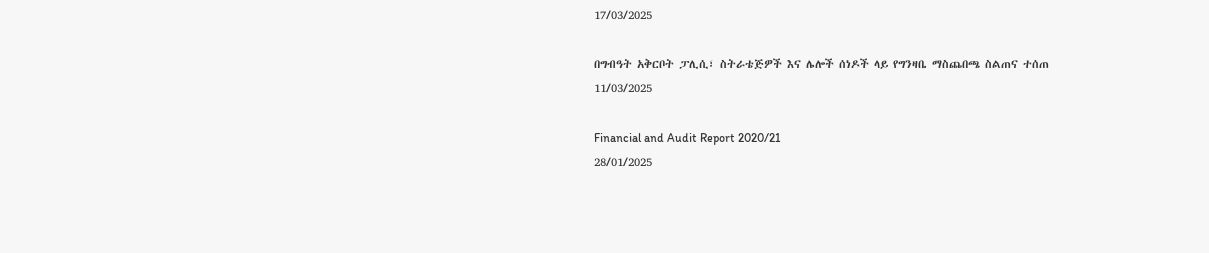17/03/2025

በግብዓት አቅርቦት ፓሊሲ፣ ስትራቴጅዎች እና ሌሎች ሰነዶች ላይ የግንዛቤ ማስጨበጫ ስልጠና ተሰጠ
11/03/2025

Financial and Audit Report 2020/21
28/01/2025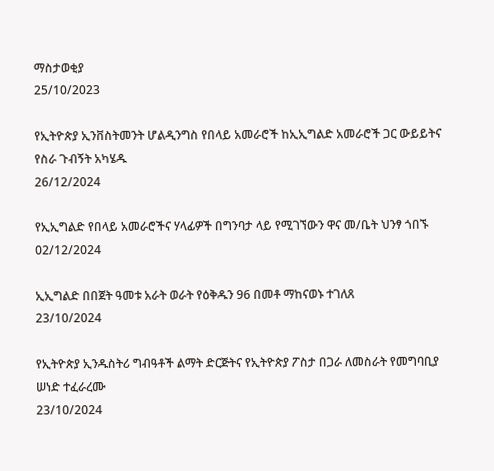ማስታወቂያ
25/10/2023

የኢትዮጵያ ኢንቨስትመንት ሆልዲንግስ የበላይ አመራሮች ከኢኢግልድ አመራሮች ጋር ውይይትና የስራ ጉብኝት አካሄዱ
26/12/2024

የኢኢግልድ የበላይ አመራሮችና ሃላፊዎች በግንባታ ላይ የሚገኘውን ዋና መ/ቤት ህንፃ ጎበኙ
02/12/2024

ኢኢግልድ በበጀት ዓመቱ አራት ወራት የዕቅዱን 96 በመቶ ማከናወኑ ተገለጸ
23/10/2024

የኢትዮጵያ ኢንዱስትሪ ግብዓቶች ልማት ድርጅትና የኢትዮጵያ ፖስታ በጋራ ለመስራት የመግባቢያ ሠነድ ተፈራረሙ
23/10/2024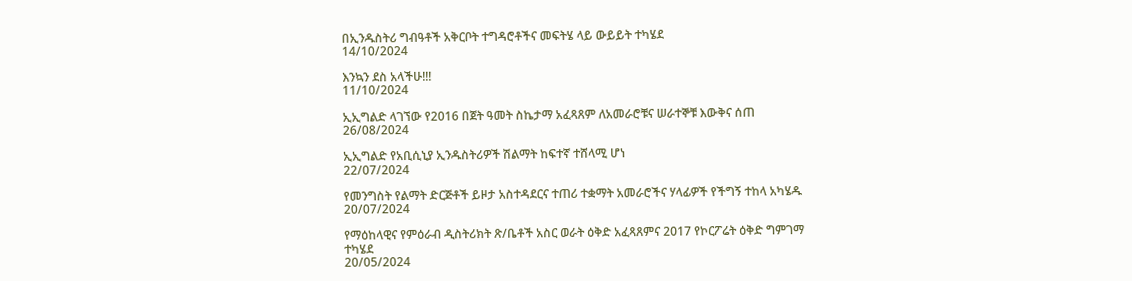በኢንዱስትሪ ግብዓቶች አቅርቦት ተግዳሮቶችና መፍትሄ ላይ ውይይት ተካሄደ
14/10/2024

እንኳን ደስ አላችሁ!!!
11/10/2024

ኢኢግልድ ላገኘው የ2016 በጀት ዓመት ስኬታማ አፈጻጸም ለአመራሮቹና ሠራተኞቹ እውቅና ሰጠ
26/08/2024

ኢኢግልድ የአቢሲኒያ ኢንዱስትሪዎች ሽልማት ከፍተኛ ተሸላሚ ሆነ
22/07/2024

የመንግስት የልማት ድርጅቶች ይዞታ አስተዳደርና ተጠሪ ተቋማት አመራሮችና ሃላፊዎች የችግኝ ተከላ አካሄዱ
20/07/2024

የማዕከላዊና የምዕራብ ዲስትሪክት ጽ/ቤቶች አስር ወራት ዕቅድ አፈጻጸምና 2017 የኮርፖሬት ዕቅድ ግምገማ ተካሄደ
20/05/2024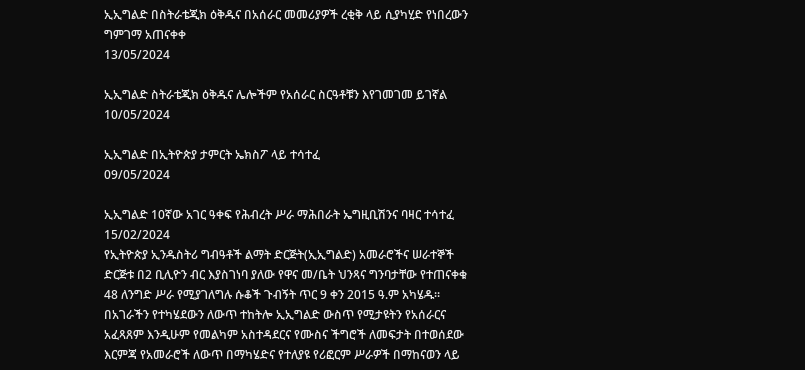ኢኢግልድ በስትራቴጂክ ዕቅዱና በአሰራር መመሪያዎች ረቂቅ ላይ ሲያካሂድ የነበረውን ግምገማ አጠናቀቀ
13/05/2024

ኢኢግልድ ስትራቴጂክ ዕቅዱና ሌሎችም የአሰራር ስርዓቶቹን እየገመገመ ይገኛል
10/05/2024

ኢኢግልድ በኢትዮጵያ ታምርት ኤክስፖ ላይ ተሳተፈ
09/05/2024

ኢኢግልድ 10ኛው አገር ዓቀፍ የሕብረት ሥራ ማሕበራት ኤግዚቢሽንና ባዛር ተሳተፈ
15/02/2024
የኢትዮጵያ ኢንዱስትሪ ግብዓቶች ልማት ድርጅት(ኢኢግልድ) አመራሮችና ሠራተኞች ድርጅቱ በ2 ቢሊዮን ብር እያስገነባ ያለው የዋና መ/ቤት ህንጻና ግንባታቸው የተጠናቀቁ 48 ለንግድ ሥራ የሚያገለግሉ ሱቆች ጉብኝት ጥር 9 ቀን 2015 ዓ.ም አካሄዱ፡፡
በአገራችን የተካሄደውን ለውጥ ተከትሎ ኢኢግልድ ውስጥ የሚታዩትን የአሰራርና አፈጻጸም እንዲሁም የመልካም አስተዳደርና የሙስና ችግሮች ለመፍታት በተወሰደው እርምጃ የአመራሮች ለውጥ በማካሄድና የተለያዩ የሪፎርም ሥራዎች በማከናወን ላይ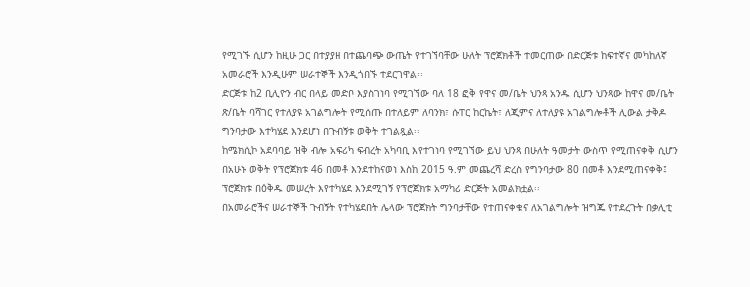የሚገኙ ሲሆን ከዚሁ ጋር በተያያዘ በተጨባጭ ውጤት የተገኘባቸው ሁለት ፕሮጀክቶች ተመርጠው በድርጅቱ ከፍተኛና መካከለኛ አመራሮች እንዲሁም ሠራተኞች እንዲጎበኙ ተደርገዋል፡፡
ድርጅቱ ከ2 ቢሊዮን ብር በላይ መድቦ እያስገነባ የሚገኘው ባለ 18 ፎቅ የዋና መ/ቤት ህንጻ አንዱ ሲሆን ህንጻው ከዋና መ/ቤት ጽ/ቤት ባሻገር የተለያዩ አገልግሎት የሚሰጡ በተለይም ለባንክ፣ ሱፐር ከርኬት፣ ለጂምና ለተለያዩ አገልግሎቶች ሊውል ታቅዶ ግንባታው እተካሄደ እንደሆነ በጉብኝቱ ወቅት ተገልጿል፡፡
ከሜክሲኮ አደባባይ ዝቅ ብሎ አፍሪካ ፍብረት አካባቢ እየተገነባ የሚገኘው ይህ ህንጻ በሁለት ዓመታት ውስጥ የሚጠናቀቅ ሲሆን በአሁኑ ወቅት የፕሮጀክቱ 46 በመቶ እንደተከናወነ እስከ 2015 ዓ.ም መጨረሻ ድረስ የግንባታው 80 በመቶ እንደሚጠናቀቅ፤ ፕሮጀክቱ በዕቅዱ መሠረት እየተካሄደ እንደሚገኝ የፕሮጀክቱ አማካሪ ድርጅት አመልክቷል፡፡
በአመራሮችና ሠራተኞች ጉብኝት የተካሄደበት ሌላው ፕሮጀክት ግንባታቸው የተጠናቀቁና ለአገልግሎት ዝግጁ የተደረጉት በቃሊቲ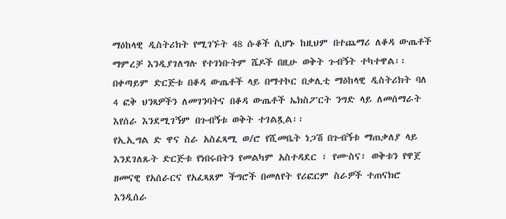ማዕከላዊ ዲስትሪክት የሚገኙት 48 ሱቆች ሲሆኑ ከዚህም በተጨማሪ ለቆዳ ውጤቶች ማምረቻ እንዲያገለግሉ የተገነቡትም ሼዶች በዚሁ ወቅት ጉብኝት ተካተዋል፡፡
በቀጣይም ድርጅቱ በቆዳ ውጤቶች ላይ በማተኮር በቃሊቲ ማዕከላዊ ዲስትሪክት ባለ 4 ፎቅ ህንጻዎችን ለመገንባትና በቆዳ ውጤቶች ኤክስፖርት ንግድ ላይ ለመሰማራት እየሰራ እንደሚገኝም በጉብኝቱ ወቅት ተገልጿል፡፡
የኢኢግል ድ ዋና ስራ አስፈጻሚ ወ/ሮ የሺመቤት ነጋሽ በጉብኝቱ ማጠቃለያ ላይ እንደገለጹት ድርጅቱ የነበሩበትን የመልካም አስተዳደር ፣ የሙስና፣ ወቅቱን የዋጀ ዘመናዊ የአሰራርና የአፈጻጸም ችግሮች በመለየት የሪፎርም ስራዎች ተጠናክሮ እንዲሰራ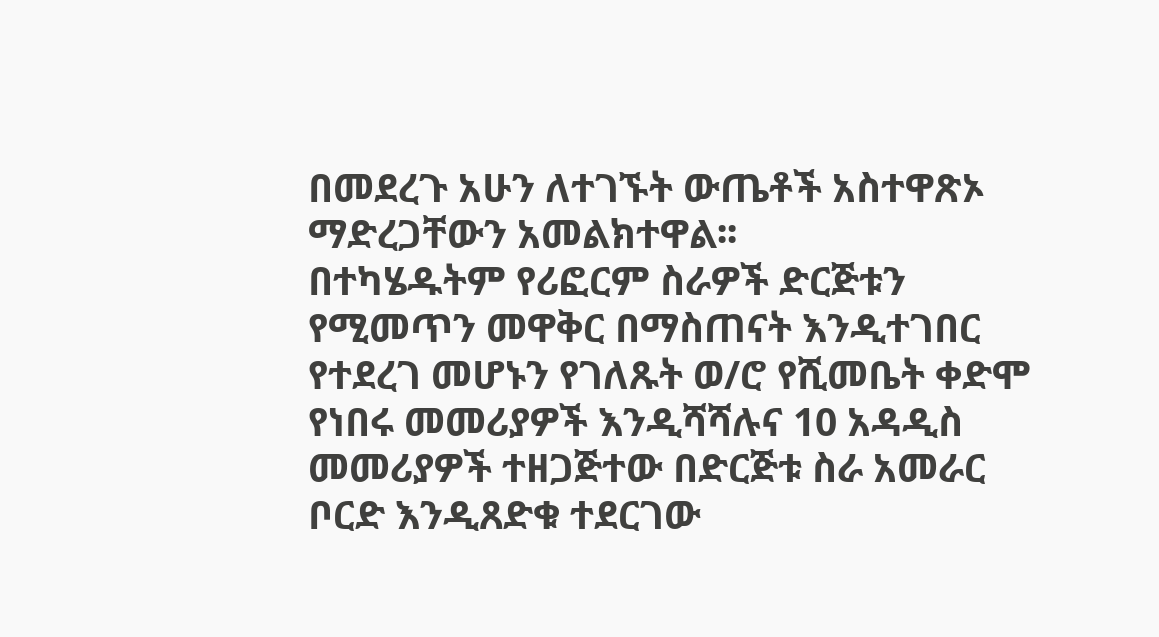በመደረጉ አሁን ለተገኙት ውጤቶች አስተዋጽኦ ማድረጋቸውን አመልክተዋል፡፡
በተካሄዱትም የሪፎርም ስራዎች ድርጅቱን የሚመጥን መዋቅር በማስጠናት እንዲተገበር የተደረገ መሆኑን የገለጹት ወ/ሮ የሺመቤት ቀድሞ የነበሩ መመሪያዎች እንዲሻሻሉና 10 አዳዲስ መመሪያዎች ተዘጋጅተው በድርጅቱ ስራ አመራር ቦርድ እንዲጸድቁ ተደርገው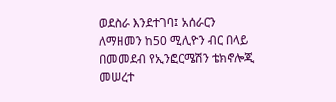ወደስራ እንደተገባ፤ አሰራርን ለማዘመን ከ50 ሚሊዮን ብር በላይ በመመደብ የኢንፎርሜሽን ቴክኖሎጂ መሠረተ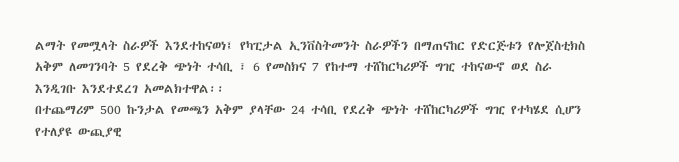ልማት የመሟላት ስራዎች እንደተከናወነ፤ የካፒታል ኢንቨስትመንት ስራዎችን በማጠናከር የድርጅቱን የሎጀስቲክስ አቅም ለመገንባት 5 የደረቅ ጭነት ተሳቢ ፣ 6 የመስክና 7 የከተማ ተሸከርካሪዎች ግዢ ተከናውኖ ወደ ስራ እንዲገቡ እንደተደረገ አመልክተዋል፡፡
በተጨማሪም 500 ኩንታል የመጫን አቅም ያላቸው 24 ተሳቢ የደረቅ ጭነት ተሸከርካሪዎች ግዢ የተካሄደ ሲሆን የተለያዩ ውጪያዊ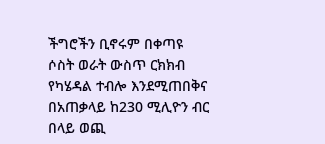ችግሮችን ቢኖሩም በቀጣዩ ሶስት ወራት ውስጥ ርክክብ የካሄዳል ተብሎ እንደሚጠበቅና በአጠቃላይ ከ230 ሚሊዮን ብር በላይ ወጪ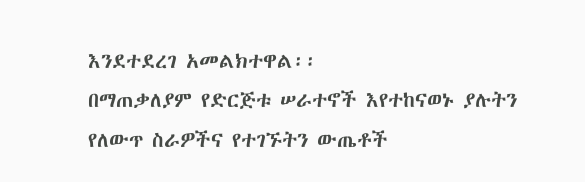እንደተደረገ አመልክተዋል፡፡
በማጠቃለያም የድርጅቱ ሠራተኖች እየተከናወኑ ያሉትን የለውጥ ስራዎችና የተገኙትን ውጤቶች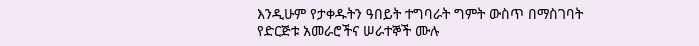እንዲሁም የታቀዱትን ዓበይት ተግባራት ግምት ውስጥ በማስገባት የድርጅቱ አመራሮችና ሠራተኞች ሙሉ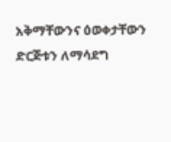አቅማቸውንና ዕወቀታቸውን ድርጅቱን ለማሳደግ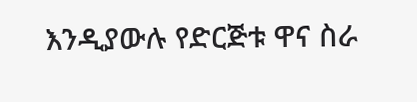እንዲያውሉ የድርጅቱ ዋና ስራ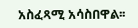አስፈጻሚ አሳስበዋል፡፡